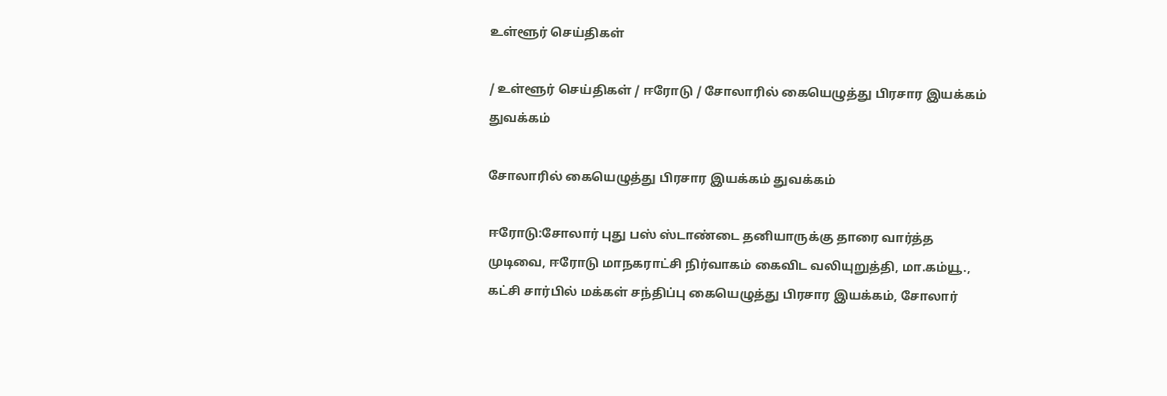உள்ளூர் செய்திகள்

/ உள்ளூர் செய்திகள் / ஈரோடு / சோலாரில் கையெழுத்து பிரசார இயக்கம் துவக்கம்

சோலாரில் கையெழுத்து பிரசார இயக்கம் துவக்கம்

ஈரோடு:சோலார் புது பஸ் ஸ்டாண்டை தனியாருக்கு தாரை வார்த்த முடிவை, ஈரோடு மாநகராட்சி நிர்வாகம் கைவிட வலியுறுத்தி, மா.கம்யூ., கட்சி சார்பில் மக்கள் சந்திப்பு கையெழுத்து பிரசார இயக்கம், சோலார்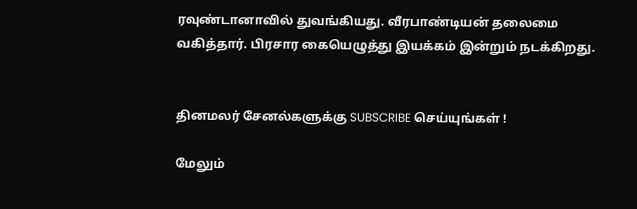ரவுண்டானாவில் துவங்கியது. வீரபாண்டியன் தலைமை வகித்தார். பிரசார கையெழுத்து இயக்கம் இன்றும் நடக்கிறது.


தினமலர் சேனல்களுக்கு SUBSCRIBE செய்யுங்கள் !

மேலும்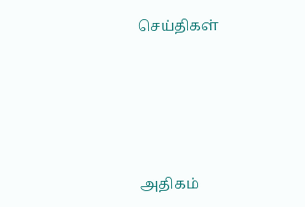செய்திகள்





அதிகம்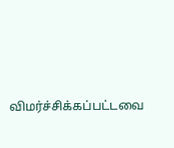விமர்ச்சிக்கப்பட்டவை